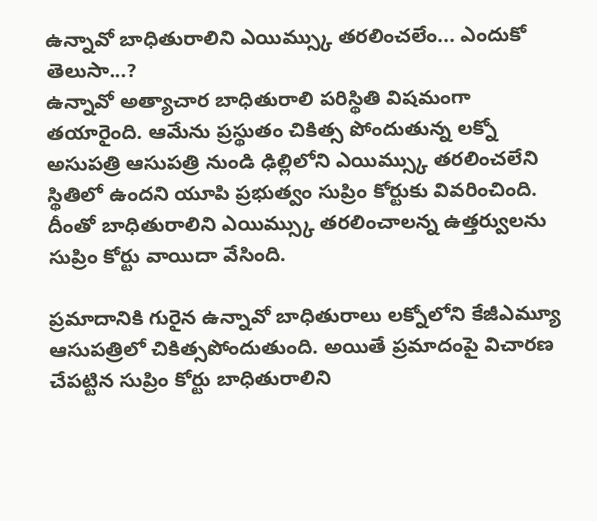ఉన్నావో బాధితురాలిని ఎయిమ్స్కు తరలించలేం... ఎందుకో తెలుసా...?
ఉన్నావో అత్యాచార బాధితురాలి పరిస్థితి విషమంగా తయారైంది. ఆమేను ప్రస్థుతం చికిత్స పోందుతున్న లక్నో అసుపత్రి ఆసుపత్రి నుండి ఢిల్లిలోని ఎయిమ్స్కు తరలించలేని స్థితిలో ఉందని యూపి ప్రభుత్వం సుప్రిం కోర్టుకు వివరించింది. దీంతో బాధితురాలిని ఎయిమ్స్కు తరలించాలన్న ఉత్తర్వులను సుప్రిం కోర్టు వాయిదా వేసింది.

ప్రమాదానికి గురైన ఉన్నావో బాధితురాలు లక్నోలోని కేజీఎమ్యూ ఆసుపత్రిలో చికిత్సపోందుతుంది. అయితే ప్రమాదంపై విచారణ చేపట్టిన సుప్రిం కోర్టు బాధితురాలిని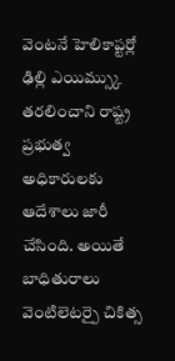వెంటనే హెలికాప్టర్లో ఢిల్లి ఎయిమ్స్కు తరలించాని రాష్ట్ర ప్రభుత్వ అధికారులకు ఆదేశాలు జారీ చేసింది. అయితే బాధితురాలు వెంటిలెటర్పై చికిత్స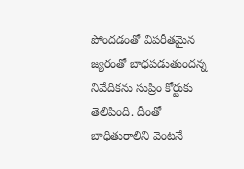పోందడంతో విపరీతమైన జ్యరంతో బాధపడుతుందన్న నివేదికను సుప్రిం కోర్టుకు తెలిపింది. దీంతో బాధితురాలిని వెంటనే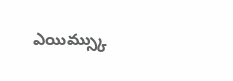ఎయిమ్స్కు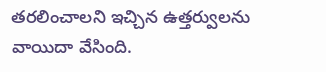తరలించాలని ఇచ్చిన ఉత్తర్వులను వాయిదా వేసింది.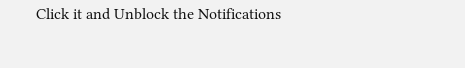Click it and Unblock the Notifications